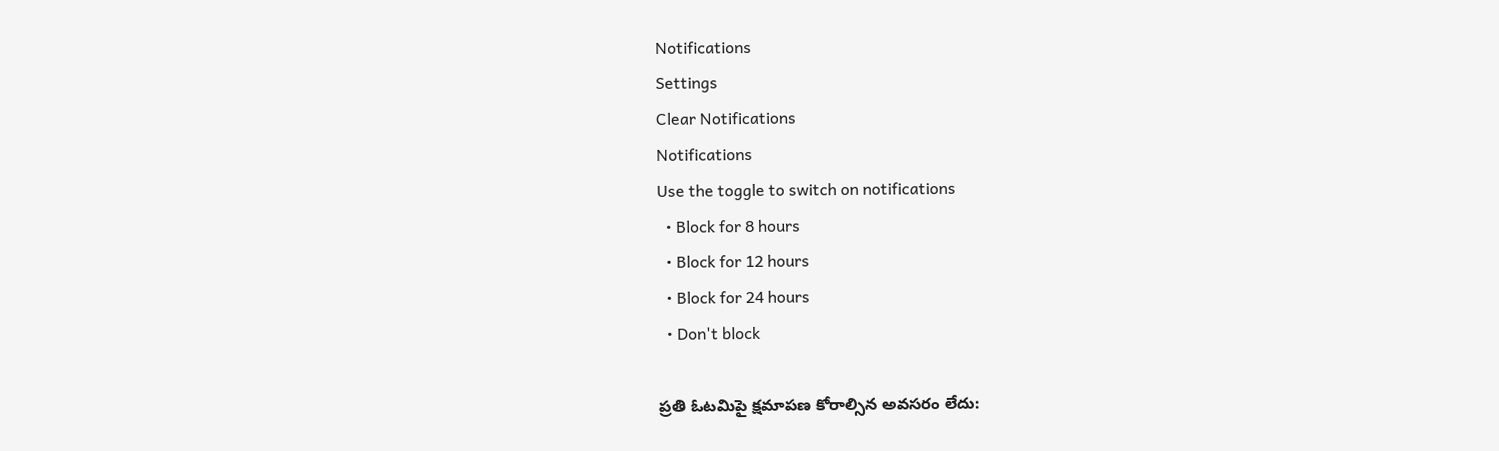Notifications
Settings
Clear Notifications
Notifications
Use the toggle to switch on notifications
  • Block for 8 hours
  • Block for 12 hours
  • Block for 24 hours
  • Don't block

ప్రతి ఓటమిపై క్షమాపణ కోరాల్సిన అవసరం లేదు: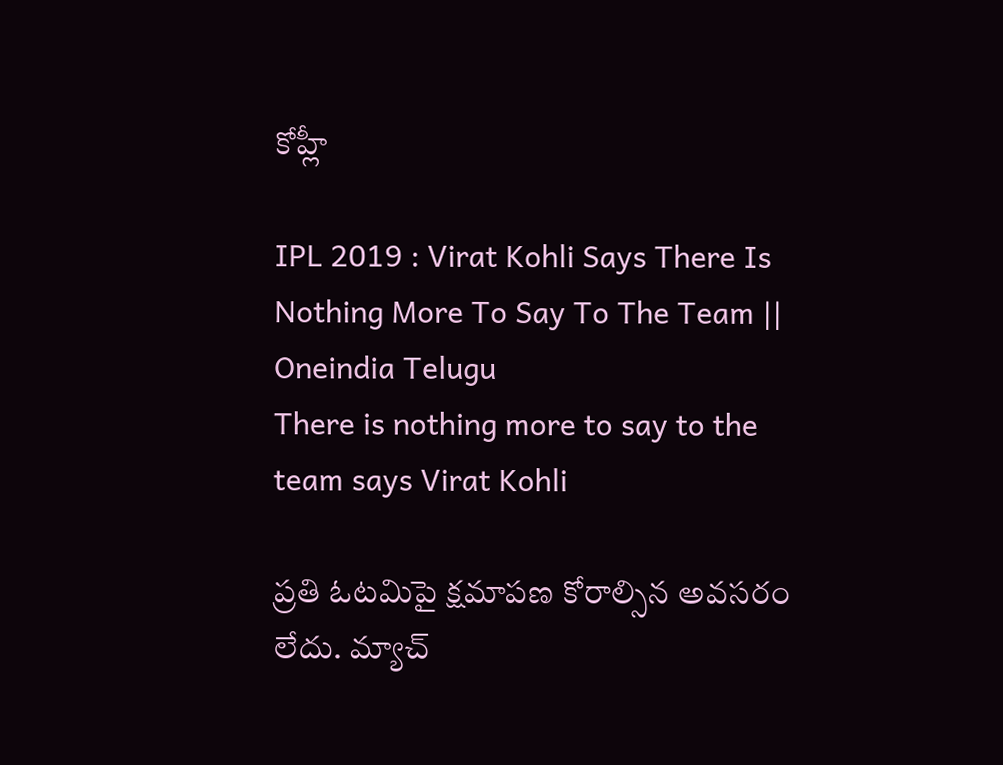కోహ్లీ

IPL 2019 : Virat Kohli Says There Is Nothing More To Say To The Team || Oneindia Telugu
There is nothing more to say to the team says Virat Kohli

ప్రతి ఓటమిపై క్షమాపణ కోరాల్సిన అవసరం లేదు. మ్యాచ్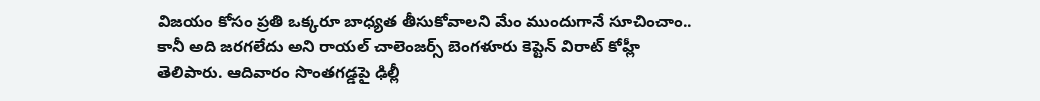విజయం కోసం ప్రతి ఒక్కరూ బాధ్యత తీసుకోవాలని మేం ముందుగానే సూచించాం.. కానీ అది జరగలేదు అని రాయల్‌ చాలెంజర్స్‌ బెంగళూరు కెప్టెన్ విరాట్ కోహ్లీ తెలిపారు. ఆదివారం సొంతగడ్డపై ఢిల్లీ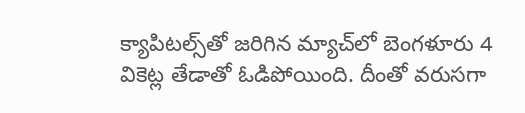క్యాపిటల్స్‌తో జరిగిన మ్యాచ్‌లో బెంగళూరు 4 వికెట్ల తేడాతో ఓడిపోయింది. దీంతో వరుసగా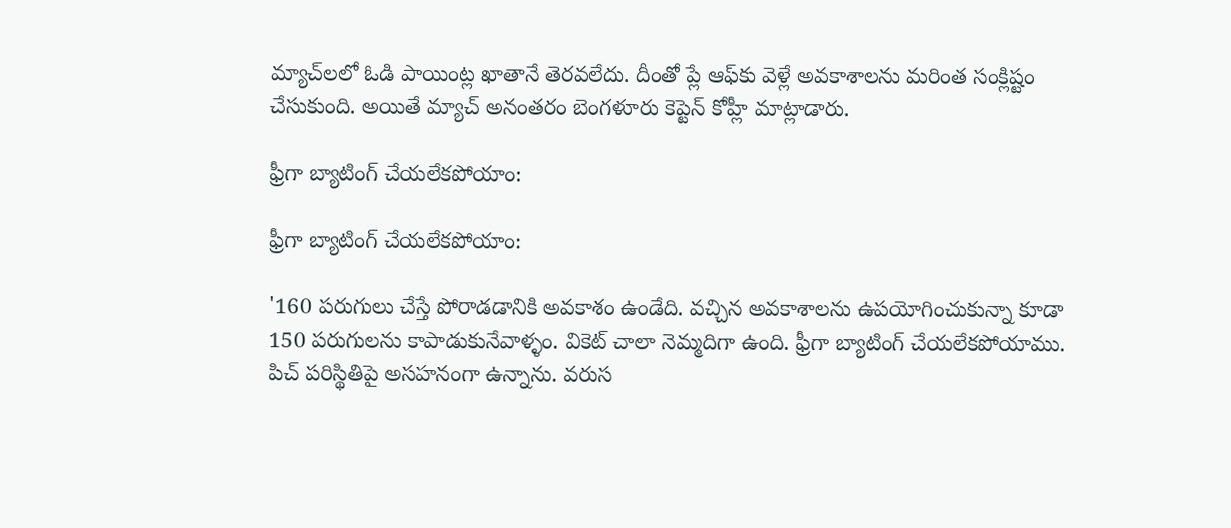మ్యాచ్‌లలో ఓడి పాయింట్ల ఖాతానే తెరవలేదు. దీంతో ప్లే ఆఫ్‌కు వెళ్లే అవకాశాలను మరింత సంక్లిష్టం చేసుకుంది. అయితే మ్యాచ్ అనంతరం బెంగళూరు కెప్టెన్ కోహ్లీ మాట్లాడారు.

ఫ్రీగా బ్యాటింగ్ చేయలేకపోయాం:

ఫ్రీగా బ్యాటింగ్ చేయలేకపోయాం:

'160 పరుగులు చేస్తే పోరాడడానికి అవకాశం ఉండేది. వచ్చిన అవకాశాలను ఉపయోగించుకున్నా కూడా 150 పరుగులను కాపాడుకునేవాళ్ళం. వికెట్ చాలా నెమ్మదిగా ఉంది. ఫ్రీగా బ్యాటింగ్ చేయలేకపోయాము. పిచ్ పరిస్థితిపై అసహనంగా ఉన్నాను. వరుస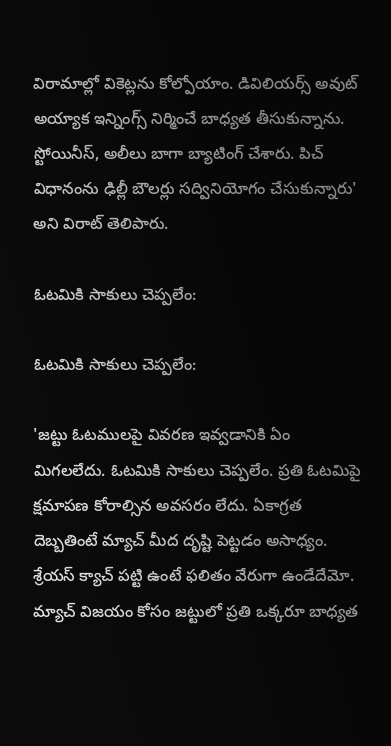విరామాల్లో వికెట్లను కోల్పోయాం. డివిలియర్స్ అవుట్ అయ్యాక ఇన్నింగ్స్ నిర్మించే బాధ్యత తీసుకున్నాను. స్టోయినీస్, అలీలు బాగా బ్యాటింగ్ చేశారు. పిచ్ విధానంను ఢిల్లీ బౌలర్లు సద్వినియోగం చేసుకున్నారు' అని విరాట్ తెలిపారు.

ఓటమికి సాకులు చెప్పలేం:

ఓటమికి సాకులు చెప్పలేం:

'జట్టు ఓటములపై వివరణ ఇవ్వడానికి ఏం మిగలలేదు. ఓటమికి సాకులు చెప్పలేం. ప్రతి ఓటమిపై క్షమాపణ కోరాల్సిన అవసరం లేదు. ఏకాగ్రత దెబ్బతింటే మ్యాచ్‌ మీద దృష్టి పెట్టడం అసాధ్యం. శ్రేయస్‌ క్యాచ్‌ పట్టి ఉంటే ఫలితం వేరుగా ఉండేదేమో. మ్యాచ్ విజయం కోసం జట్టులో ప్రతి ఒక్కరూ బాధ్యత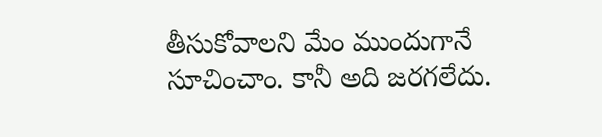తీసుకోవాలని మేం ముందుగానే సూచించాం. కానీ అది జరగలేదు.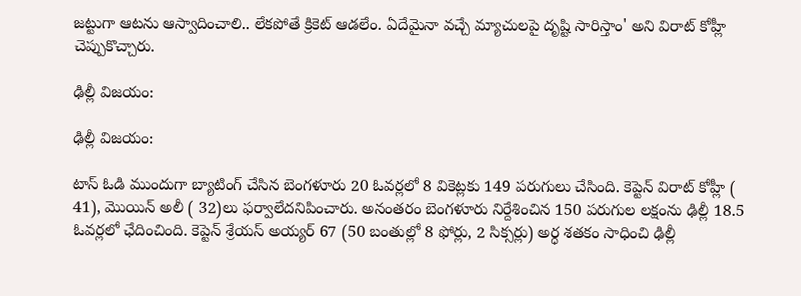జట్టుగా ఆటను ఆస్వాదించాలి.. లేకపోతే క్రికెట్‌ ఆడలేం. ఏదేమైనా వచ్చే మ్యాచులపై దృష్టి సారిస్తాం' అని విరాట్‌ కోహ్లీ చెప్పుకొచ్చారు.

ఢిల్లీ విజయం:

ఢిల్లీ విజయం:

టాస్‌ ఓడి ముందుగా బ్యాటింగ్‌ చేసిన బెంగళూరు 20 ఓవర్లలో 8 వికెట్లకు 149 పరుగులు చేసింది. కెప్టెన్‌ విరాట్‌ కోహ్లీ ( 41), మొయిన్‌ అలీ ( 32)లు ఫర్వాలేదనిపించారు. అనంతరం బెంగళూరు నిర్దేశించిన 150 పరుగుల లక్షంను ఢిల్లీ 18.5 ఓవర్లలో ఛేదించింది. కెప్టెన్ శ్రేయస్‌ అయ్యర్‌ 67 (50 బంతుల్లో 8 ఫోర్లు, 2 సిక్సర్లు) అర్ధ శతకం సాధించి ఢిల్లీ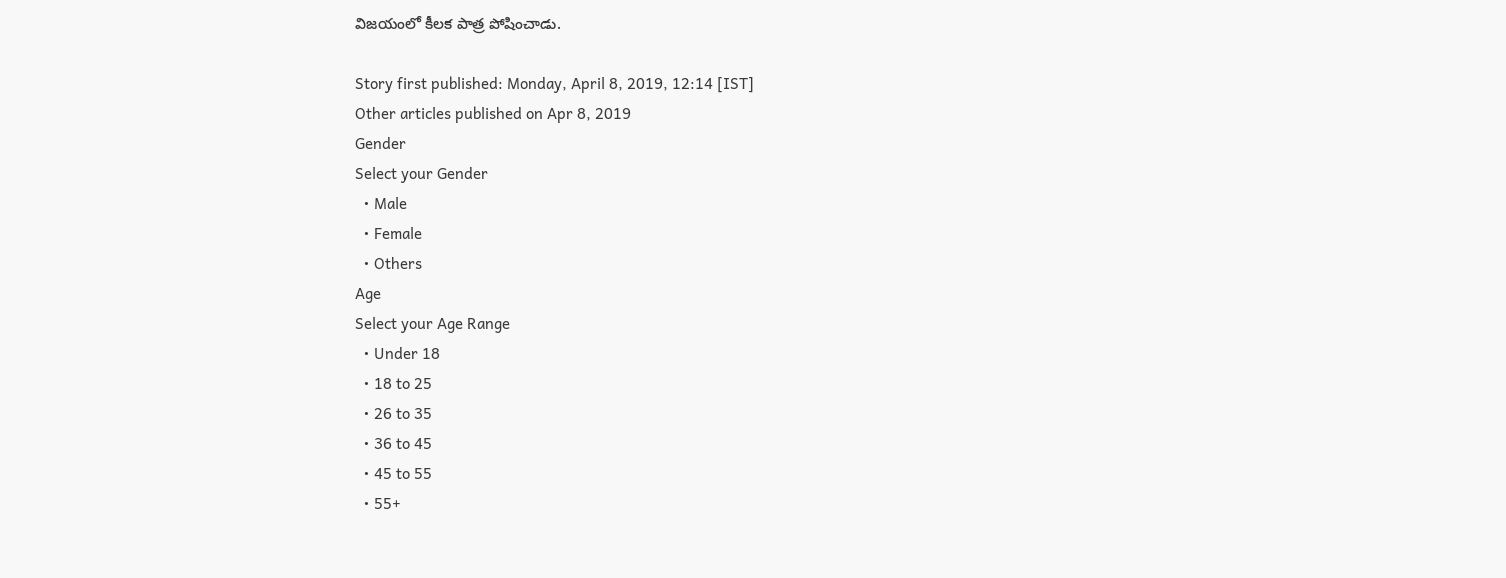విజయంలో కీలక పాత్ర పోషించాడు.

Story first published: Monday, April 8, 2019, 12:14 [IST]
Other articles published on Apr 8, 2019
Gender
Select your Gender
  • Male
  • Female
  • Others
Age
Select your Age Range
  • Under 18
  • 18 to 25
  • 26 to 35
  • 36 to 45
  • 45 to 55
  • 55+